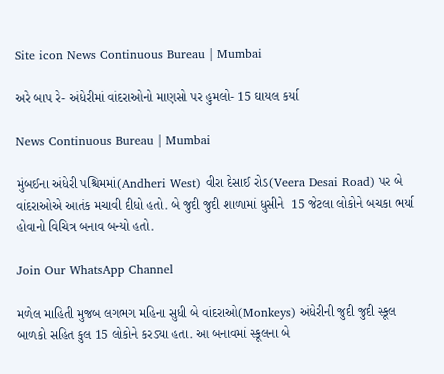Site icon News Continuous Bureau | Mumbai

અરે બાપ રે- અંધેરીમાં વાંદરાઓનો માણસો પર હુમલો- 15 ઘાયલ કર્યા

News Continuous Bureau | Mumbai

મુંબઈના અંધેરી પશ્ચિમમાં(Andheri West) વીરા દેસાઈ રોડ(Veera Desai Road) પર બે વાંદરાઓએ આતંક મચાવી દીધો હતો. બે જુદી જુદી શાળામાં ધુસીને  15 જેટલા લોકોને બચકા ભર્યા હોવાનો વિચિત્ર બનાવ બન્યો હતો.

Join Our WhatsApp Channel

મળેલ માહિતી મુજબ લગભગ મહિના સુધી બે વાંદરાઓ(Monkeys) અંધેરીની જુદી જુદી સ્કૂલ બાળકો સહિત કુલ 15 લોકોને કરડ્યા હતા. આ બનાવમાં સ્કૂલના બે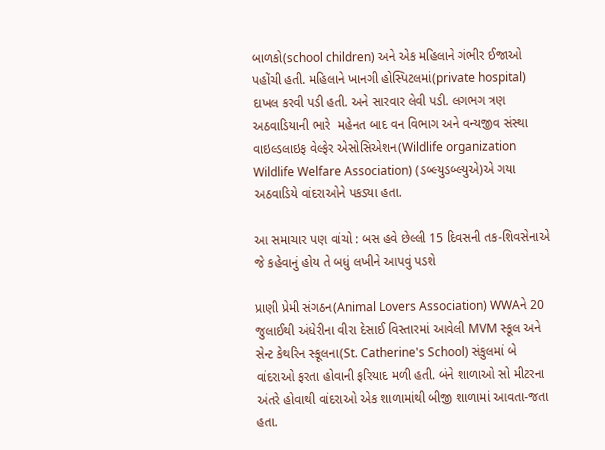બાળકો(school children) અને એક મહિલાને ગંભીર ઈજાઓ પહોંચી હતી. મહિલાને ખાનગી હોસ્પિટલમાં(private hospital) દાખલ કરવી પડી હતી. અને સારવાર લેવી પડી. લગભગ ત્રણ અઠવાડિયાની ભારે  મહેનત બાદ વન વિભાગ અને વન્યજીવ સંસ્થા વાઇલ્ડલાઇફ વેલ્ફેર એસોસિએશન(Wildlife organization Wildlife Welfare Association) (ડબ્લ્યુડબ્લ્યુએ)એ ગયા અઠવાડિયે વાંદરાઓને પકડ્યા હતા.

આ સમાચાર પણ વાંચો : બસ હવે છેલ્લી 15 દિવસની તક-શિવસેનાએ જે કહેવાનું હોય તે બધું લખીને આપવું પડશે

પ્રાણી પ્રેમી સંગઠન(Animal Lovers Association) WWAને 20 જુલાઈથી અંધેરીના વીરા દેસાઈ વિસ્તારમાં આવેલી MVM સ્કૂલ અને સેન્ટ કેથરિન સ્કૂલના(St. Catherine's School) સંકુલમાં બે વાંદરાઓ ફરતા હોવાની ફરિયાદ મળી હતી. બંને શાળાઓ સો મીટરના અંતરે હોવાથી વાંદરાઓ એક શાળામાંથી બીજી શાળામાં આવતા-જતા હતા.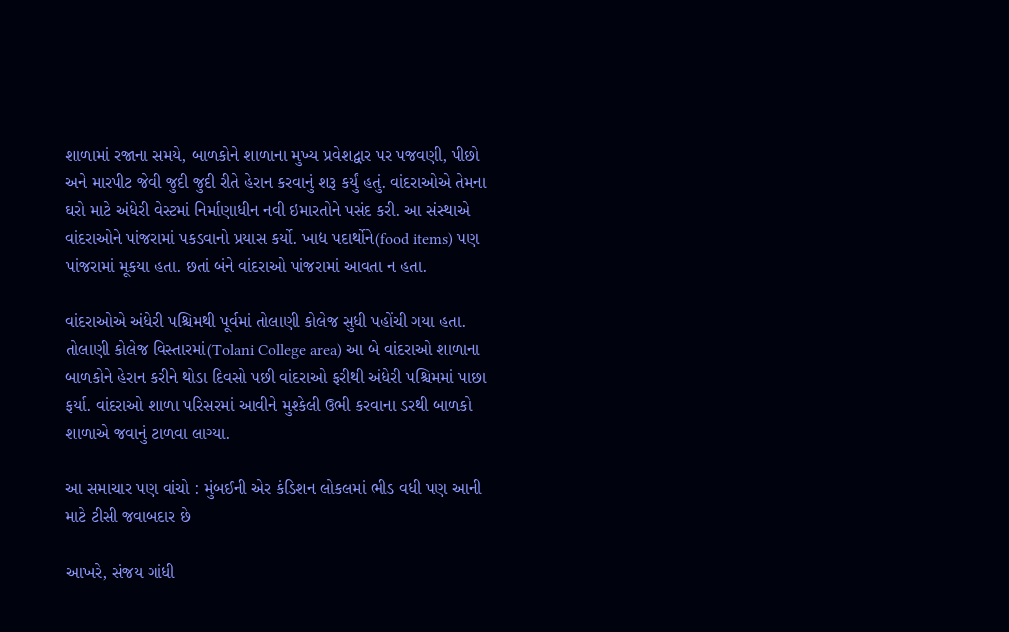શાળામાં રજાના સમયે, બાળકોને શાળાના મુખ્ય પ્રવેશદ્વાર પર પજવણી, પીછો અને મારપીટ જેવી જુદી જુદી રીતે હેરાન કરવાનું શરૂ કર્યું હતું. વાંદરાઓએ તેમના ઘરો માટે અંધેરી વેસ્ટમાં નિર્માણાધીન નવી ઇમારતોને પસંદ કરી. આ સંસ્થાએ વાંદરાઓને પાંજરામાં પકડવાનો પ્રયાસ કર્યો. ખાદ્ય પદાર્થોને(food items) પણ પાંજરામાં મૂકયા હતા. છતાં બંને વાંદરાઓ પાંજરામાં આવતા ન હતા.

વાંદરાઓએ અંધેરી પશ્ચિમથી પૂર્વમાં તોલાણી કોલેજ સુધી પહોંચી ગયા હતા. તોલાણી કોલેજ વિસ્તારમાં(Tolani College area) આ બે વાંદરાઓ શાળાના બાળકોને હેરાન કરીને થોડા દિવસો પછી વાંદરાઓ ફરીથી અંધેરી પશ્ચિમમાં પાછા ફર્યા. વાંદરાઓ શાળા પરિસરમાં આવીને મુશ્કેલી ઉભી કરવાના ડરથી બાળકો શાળાએ જવાનું ટાળવા લાગ્યા.

આ સમાચાર પણ વાંચો : મુંબઈની એર કંડિશન લોકલમાં ભીડ વધી પણ આની માટે ટીસી જવાબદાર છે

આખરે, સંજય ગાંધી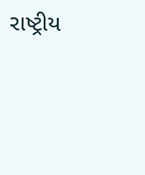રાષ્ટ્રીય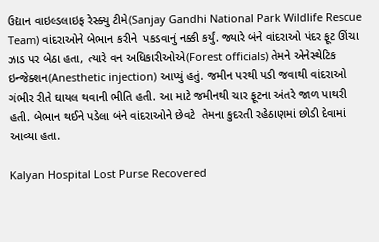ઉદ્યાન વાઇલ્ડલાઇફ રેસ્ક્યુ ટીમે(Sanjay Gandhi National Park Wildlife Rescue Team) વાંદરાઓને બેભાન કરીને  પકડવાનું નક્કી કર્યું. જ્યારે બંને વાંદરાઓ પંદર ફૂટ ઊંચા ઝાડ પર બેઠા હતા, ત્યારે વન અધિકારીઓએ(Forest officials) તેમને એનેસ્થેટિક ઇન્જેક્શન(Anesthetic injection) આપ્યું હતું. જમીન પરથી પડી જવાથી વાંદરાઓ ગંભીર રીતે ઘાયલ થવાની ભીતિ હતી. આ માટે જમીનથી ચાર ફૂટના અંતરે જાળ પાથરી હતી. બેભાન થઈને પડેલા બંને વાંદરાઓને છેવટે  તેમના કુદરતી રહેઠાણમાં છોડી દેવામાં આવ્યા હતા.

Kalyan Hospital Lost Purse Recovered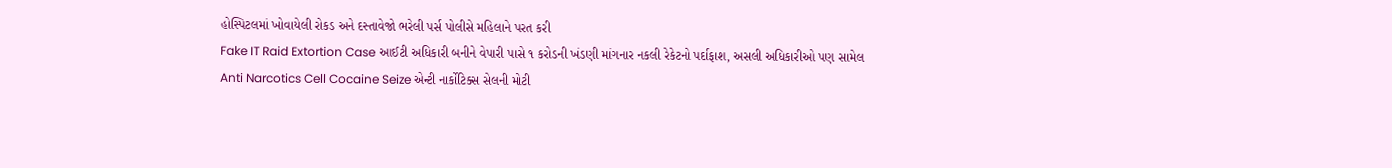હોસ્પિટલમાં ખોવાયેલી રોકડ અને દસ્તાવેજો ભરેલી પર્સ પોલીસે મહિલાને પરત કરી
Fake IT Raid Extortion Case આઈટી અધિકારી બનીને વેપારી પાસે ૧ કરોડની ખંડણી માંગનાર નકલી રેકેટનો પર્દાફાશ, અસલી અધિકારીઓ પણ સામેલ
Anti Narcotics Cell Cocaine Seize એન્ટી નાર્કોટિક્સ સેલની મોટી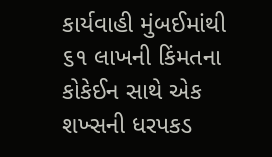કાર્યવાહી મુંબઈમાંથી ૬૧ લાખની કિંમતના કોકેઈન સાથે એક શખ્સની ધરપકડ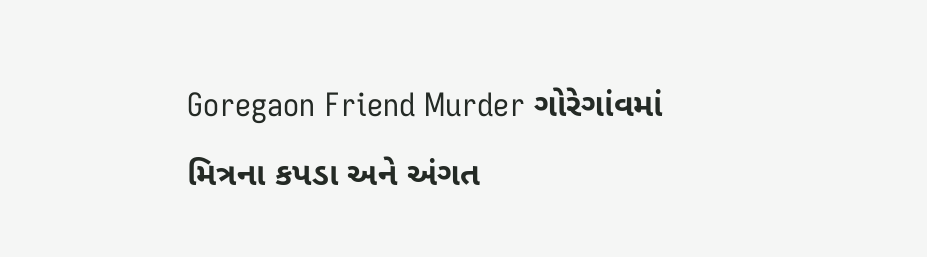Goregaon Friend Murder ગોરેગાંવમાં મિત્રના કપડા અને અંગત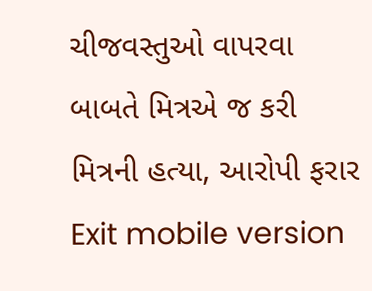ચીજવસ્તુઓ વાપરવા બાબતે મિત્રએ જ કરી મિત્રની હત્યા, આરોપી ફરાર
Exit mobile version